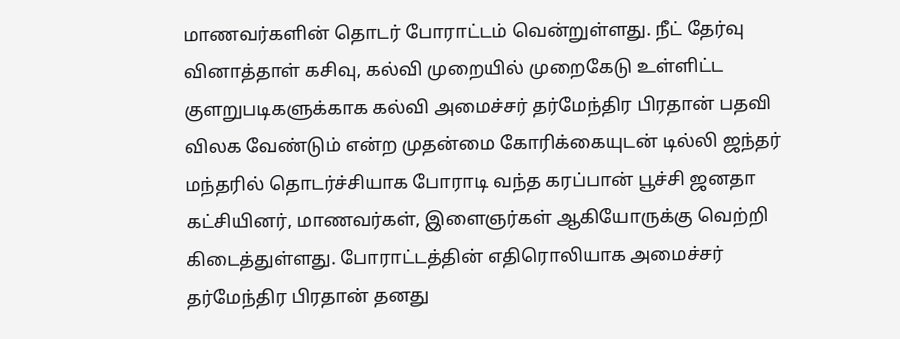மாணவர்களின் தொடர் போராட்டம் வென்றுள்ளது. நீட் தேர்வு வினாத்தாள் கசிவு, கல்வி முறையில் முறைகேடு உள்ளிட்ட குளறுபடிகளுக்காக கல்வி அமைச்சர் தர்மேந்திர பிரதான் பதவி விலக வேண்டும் என்ற முதன்மை கோரிக்கையுடன் டில்லி ஜந்தர் மந்தரில் தொடர்ச்சியாக போராடி வந்த கரப்பான் பூச்சி ஜனதா கட்சியினர், மாணவர்கள், இளைஞர்கள் ஆகியோருக்கு வெற்றி கிடைத்துள்ளது. போராட்டத்தின் எதிரொலியாக அமைச்சர் தர்மேந்திர பிரதான் தனது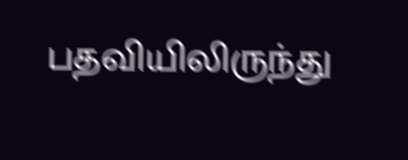பதவியிலிருந்து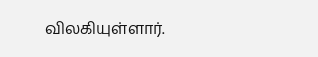விலகியுள்ளார்.